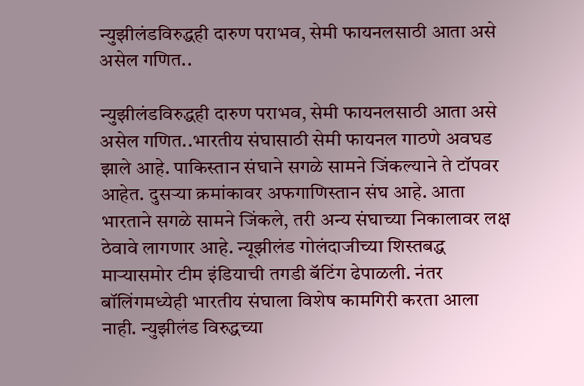न्युझीलंडविरुद्धही दारुण पराभव, सेमी फायनलसाठी आता असे असेल गणित..

न्युझीलंडविरुद्धही दारुण पराभव, सेमी फायनलसाठी आता असे असेल गणित..भारतीय संघासाठी सेमी फायनल गाठणे अवघड झाले आहे. पाकिस्तान संघाने सगळे सामने जिंकल्याने ते टॉपवर आहेत. दुसऱ्या क्रमांकावर अफगाणिस्तान संघ आहे. आता भारताने सगळे सामने जिंकले, तरी अन्य संघाच्या निकालावर लक्ष ठेवावे लागणार आहे. न्यूझीलंड गोलंदाजीच्या शिस्तबद्ध माऱ्यासमोर टीम इंडियाची तगडी बॅटिंग ढेपाळली. नंतर बॉलिंगमध्येही भारतीय संघाला विशेष कामगिरी करता आला नाही. न्युझीलंड विरुद्धच्या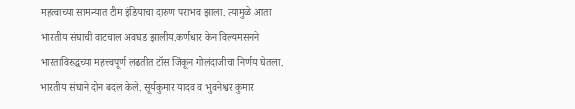महत्वाच्या सामन्यात टीम इंडियाचा दारुण पराभव झाला. त्यामुळे आता भारतीय संघाची वाटचाल अवघड झालीय.कर्णधार केन विल्यमसनने भारताविरुद्धच्या महत्त्वपूर्ण लढतीत टॉस जिंकून गोलंदाजीचा निर्णय घेतला. भारतीय संघाने दोन बदल केले. सूर्यकुमार यादव व भुवनेश्वर कुमार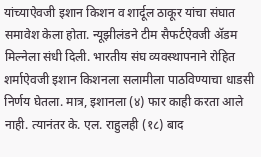यांच्याऐवजी इशान किशन व शार्दूल ठाकूर यांचा संघात समावेश केला होता. न्यूझीलंडने टीम सैफर्टऐवजी ॲडम मिल्नेला संधी दिली. भारतीय संघ व्यवस्थापनाने रोहित शर्माऐवजी इशान किशनला सलामीला पाठविण्याचा धाडसी निर्णय घेतला. मात्र, इशानला (४) फार काही करता आले नाही. त्यानंतर के. एल. राहुलही (१८) बाद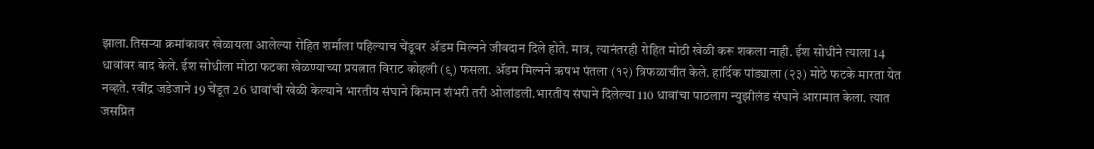झाला.तिसऱ्या क्रमांकावर खेळायला आलेल्या रोहित शर्माला पहिल्याच चेंडूवर ॲडम मिल्नने जीवदान दिले होते. मात्र, त्यानंतरही रोहित मोठी खेळी करू शकला नाही. ईश सोधीने त्याला 14 धावांवर बाद केले. ईश सोधीला मोठा फटका खेळण्याच्या प्रयत्नात विराट कोहली (९) फसला. ॲडम मिल्नने ऋषभ पंतला (१२) त्रिफळाचीत केले. हार्दिक पांड्याला (२३) मोठे फटके मारता येत नव्हते. रवींद्र जडेजाने 19 चेंडूत 26 धावांची खेळी केल्याने भारतीय संघाने किमान शंभरी तरी ओलांडली.भारतीय संघाने दिलेल्या 110 धावांचा पाठलाग न्युझीलंड संघाने आरामात केला. त्यात जसप्रित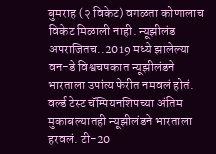बुमराह (२ विकेट) वगळता कोणालाच विकेट मिळाली नाही. न्यूझीलंड अपराजितच..2019 मध्ये झालेल्या वन-डे विश्वचषकात न्यूझीलंडने भारताला उपांत्य फेरीत नमवलं होतं. वर्ल्ड टेस्ट चॅम्पियनशिपच्या अंतिम मुकाबल्यातही न्यूझीलंडने भारताला हरवलं. टी-20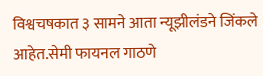विश्वचषकात ३ सामने आता न्यूझीलंडने जिंकले आहेत.सेमी फायनल गाठणे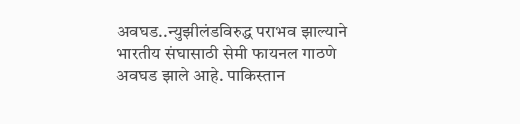अवघड..न्युझीलंडविरुद्ध पराभव झाल्याने भारतीय संघासाठी सेमी फायनल गाठणे अवघड झाले आहे. पाकिस्तान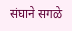संघाने सगळे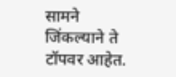सामने जिंकल्याने ते टॉपवर आहेत.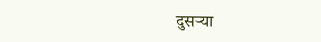दुसऱ्या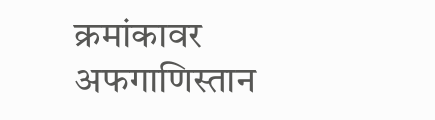क्रमांकावर अफगाणिस्तान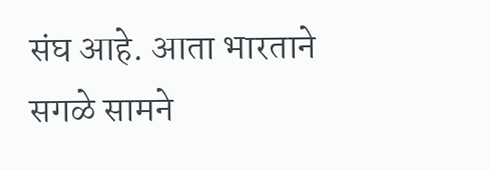संघ आहे. आता भारताने सगळे सामने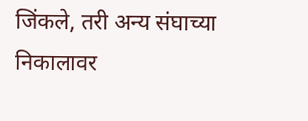जिंकले, तरी अन्य संघाच्या निकालावर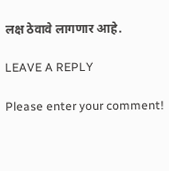लक्ष ठेवावे लागणार आहे.

LEAVE A REPLY

Please enter your comment!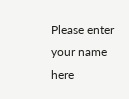Please enter your name here